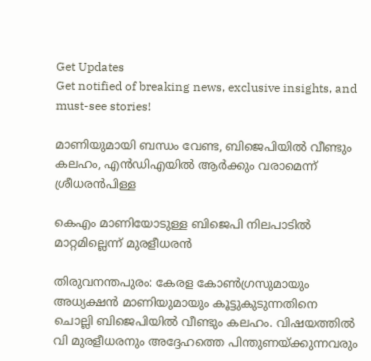Get Updates
Get notified of breaking news, exclusive insights, and must-see stories!

മാണിയുമായി ബന്ധം വേണ്ട, ബിജെപിയില്‍ വീണ്ടും കലഹം, എന്‍ഡിഎയില്‍ ആര്‍ക്കും വരാമെന്ന് ശ്രീധരന്‍പിള്ള

കെഎം മാണിയോടുള്ള ബിജെപി നിലപാടില്‍ മാറ്റമില്ലെന്ന് മുരളീധരന്‍

തിരുവനന്തപുരം: കേരള കോണ്‍ഗ്രസുമായും അധ്യക്ഷന്‍ മാണിയുമായും കൂട്ടുകുടുന്നതിനെ ചൊല്ലി ബിജെപിയില്‍ വീണ്ടും കലഹം. വിഷയത്തില്‍ വി മുരളീധരനും അദ്ദേഹത്തെ പിന്തുണയ്ക്കുന്നവരും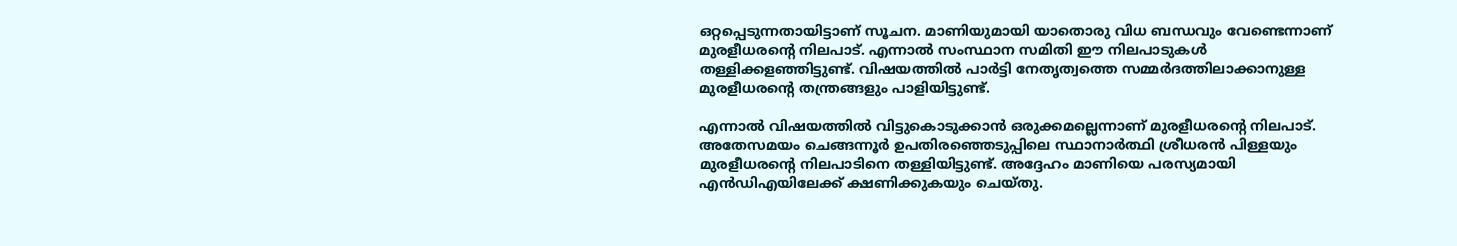ഒറ്റപ്പെടുന്നതായിട്ടാണ് സൂചന. മാണിയുമായി യാതൊരു വിധ ബന്ധവും വേണ്ടെന്നാണ് മുരളീധരന്റെ നിലപാട്. എന്നാല്‍ സംസ്ഥാന സമിതി ഈ നിലപാടുകള്‍ തള്ളിക്കളഞ്ഞിട്ടുണ്ട്. വിഷയത്തില്‍ പാര്‍ട്ടി നേതൃത്വത്തെ സമ്മര്‍ദത്തിലാക്കാനുള്ള മുരളീധരന്റെ തന്ത്രങ്ങളും പാളിയിട്ടുണ്ട്.

എന്നാല്‍ വിഷയത്തില്‍ വിട്ടുകൊടുക്കാന്‍ ഒരുക്കമല്ലെന്നാണ് മുരളീധരന്റെ നിലപാട്. അതേസമയം ചെങ്ങന്നൂര്‍ ഉപതിരഞ്ഞെടുപ്പിലെ സ്ഥാനാര്‍ത്ഥി ശ്രീധരന്‍ പിള്ളയും മുരളീധരന്റെ നിലപാടിനെ തള്ളിയിട്ടുണ്ട്. അദ്ദേഹം മാണിയെ പരസ്യമായി എന്‍ഡിഎയിലേക്ക് ക്ഷണിക്കുകയും ചെയ്തു.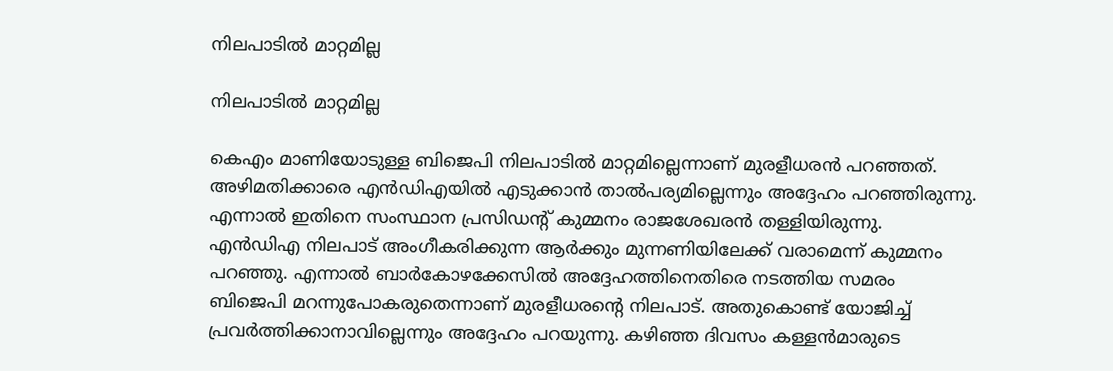നിലപാടില്‍ മാറ്റമില്ല

നിലപാടില്‍ മാറ്റമില്ല

കെഎം മാണിയോടുള്ള ബിജെപി നിലപാടില്‍ മാറ്റമില്ലെന്നാണ് മുരളീധരന്‍ പറഞ്ഞത്. അഴിമതിക്കാരെ എന്‍ഡിഎയില്‍ എടുക്കാന്‍ താല്‍പര്യമില്ലെന്നും അദ്ദേഹം പറഞ്ഞിരുന്നു. എന്നാല്‍ ഇതിനെ സംസ്ഥാന പ്രസിഡന്റ് കുമ്മനം രാജശേഖരന്‍ തള്ളിയിരുന്നു. എന്‍ഡിഎ നിലപാട് അംഗീകരിക്കുന്ന ആര്‍ക്കും മുന്നണിയിലേക്ക് വരാമെന്ന് കുമ്മനം പറഞ്ഞു. എന്നാല്‍ ബാര്‍കോഴക്കേസില്‍ അദ്ദേഹത്തിനെതിരെ നടത്തിയ സമരം ബിജെപി മറന്നുപോകരുതെന്നാണ് മുരളീധരന്റെ നിലപാട്. അതുകൊണ്ട് യോജിച്ച് പ്രവര്‍ത്തിക്കാനാവില്ലെന്നും അദ്ദേഹം പറയുന്നു. കഴിഞ്ഞ ദിവസം കള്ളന്‍മാരുടെ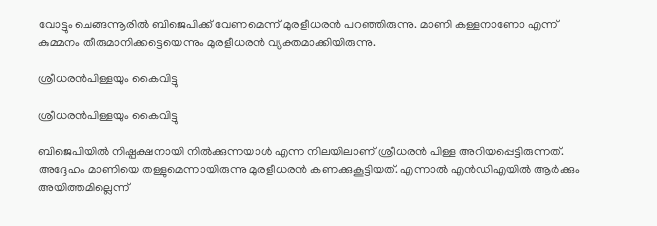വോട്ടും ചെങ്ങന്നൂരില്‍ ബിജെപിക്ക് വേണമെന്ന് മുരളീധരന്‍ പറഞ്ഞിരുന്നു. മാണി കള്ളനാണോ എന്ന് കുമ്മനം തീരുമാനിക്കട്ടെയെന്നും മുരളീധരന്‍ വ്യക്തമാക്കിയിരുന്നു.

ശ്രീധരന്‍പിള്ളയും കൈവിട്ടു

ശ്രീധരന്‍പിള്ളയും കൈവിട്ടു

ബിജെപിയില്‍ നിഷ്പക്ഷനായി നില്‍ക്കുന്നയാള്‍ എന്ന നിലയിലാണ് ശ്രീധരന്‍ പിള്ള അറിയപ്പെട്ടിരുന്നത്. അദ്ദേഹം മാണിയെ തള്ളുമെന്നായിരുന്നു മുരളീധരന്‍ കണക്കുകൂട്ടിയത്. എന്നാല്‍ എന്‍ഡിഎയില്‍ ആര്‍ക്കും അയിത്തമില്ലെന്ന്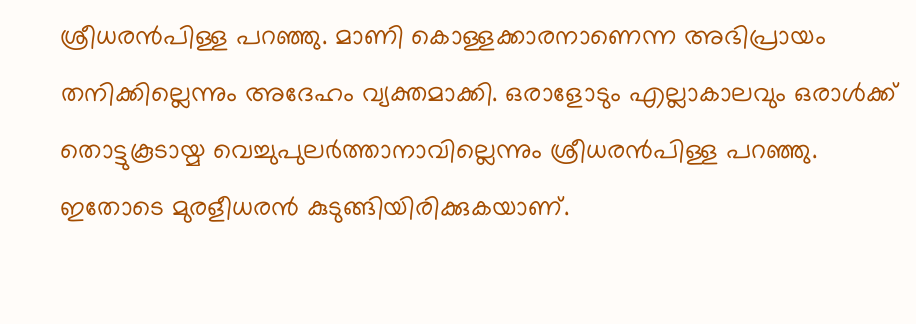ശ്രീധരന്‍പിള്ള പറഞ്ഞു. മാണി കൊള്ളക്കാരനാണെന്ന അഭിപ്രായം തനിക്കില്ലെന്നും അദേഹം വ്യക്തമാക്കി. ഒരാളോടും എല്ലാകാലവും ഒരാള്‍ക്ക് തൊട്ടുകൂടായ്മ വെച്ചുപുലര്‍ത്താനാവില്ലെന്നും ശ്രീധരന്‍പിള്ള പറഞ്ഞു. ഇതോടെ മുരളീധരന്‍ കുടുങ്ങിയിരിക്കുകയാണ്.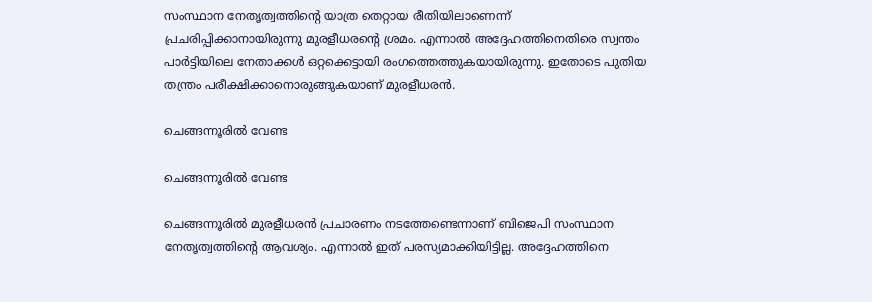സംസ്ഥാന നേതൃത്വത്തിന്റെ യാത്ര തെറ്റായ രീതിയിലാണെന്ന് പ്രചരിപ്പിക്കാനായിരുന്നു മുരളീധരന്റെ ശ്രമം. എന്നാല്‍ അദ്ദേഹത്തിനെതിരെ സ്വന്തം പാര്‍ട്ടിയിലെ നേതാക്കള്‍ ഒറ്റക്കെട്ടായി രംഗത്തെത്തുകയായിരുന്നു. ഇതോടെ പുതിയ തന്ത്രം പരീക്ഷിക്കാനൊരുങ്ങുകയാണ് മുരളീധരന്‍.

ചെങ്ങന്നൂരില്‍ വേണ്ട

ചെങ്ങന്നൂരില്‍ വേണ്ട

ചെങ്ങന്നൂരില്‍ മുരളീധരന്‍ പ്രചാരണം നടത്തേണ്ടെന്നാണ് ബിജെപി സംസ്ഥാന നേതൃത്വത്തിന്റെ ആവശ്യം. എന്നാല്‍ ഇത് പരസ്യമാക്കിയിട്ടില്ല. അദ്ദേഹത്തിനെ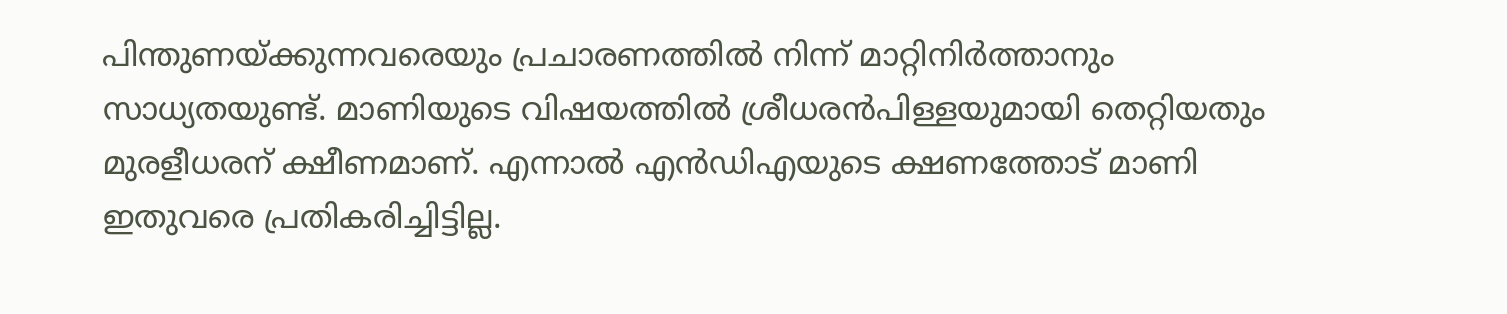പിന്തുണയ്ക്കുന്നവരെയും പ്രചാരണത്തില്‍ നിന്ന് മാറ്റിനിര്‍ത്താനും സാധ്യതയുണ്ട്. മാണിയുടെ വിഷയത്തില്‍ ശ്രീധരന്‍പിള്ളയുമായി തെറ്റിയതും മുരളീധരന് ക്ഷീണമാണ്. എന്നാല്‍ എന്‍ഡിഎയുടെ ക്ഷണത്തോട് മാണി ഇതുവരെ പ്രതികരിച്ചിട്ടില്ല.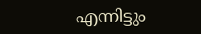എന്നിട്ടും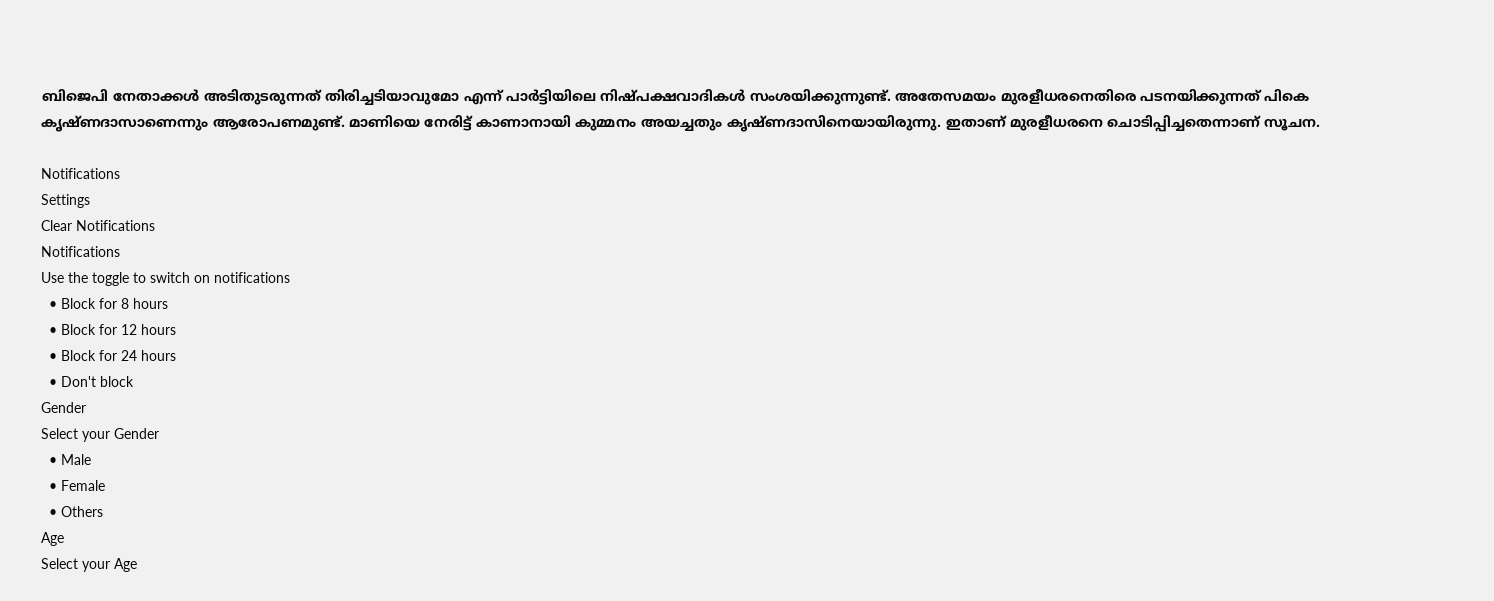ബിജെപി നേതാക്കള്‍ അടിതുടരുന്നത് തിരിച്ചടിയാവുമോ എന്ന് പാര്‍ട്ടിയിലെ നിഷ്പക്ഷവാദികള്‍ സംശയിക്കുന്നുണ്ട്. അതേസമയം മുരളീധരനെതിരെ പടനയിക്കുന്നത് പികെ കൃഷ്ണദാസാണെന്നും ആരോപണമുണ്ട്. മാണിയെ നേരിട്ട് കാണാനായി കുമ്മനം അയച്ചതും കൃഷ്ണദാസിനെയായിരുന്നു. ഇതാണ് മുരളീധരനെ ചൊടിപ്പിച്ചതെന്നാണ് സൂചന.

Notifications
Settings
Clear Notifications
Notifications
Use the toggle to switch on notifications
  • Block for 8 hours
  • Block for 12 hours
  • Block for 24 hours
  • Don't block
Gender
Select your Gender
  • Male
  • Female
  • Others
Age
Select your Age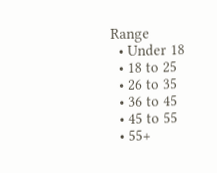Range
  • Under 18
  • 18 to 25
  • 26 to 35
  • 36 to 45
  • 45 to 55
  • 55+